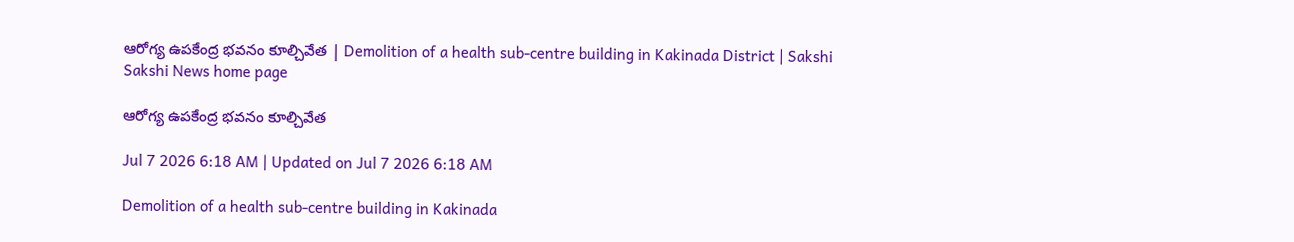ఆరోగ్య ఉపకేంద్ర భవనం కూల్చివేత | Demolition of a health sub-centre building in Kakinada District | Sakshi
Sakshi News home page

ఆరోగ్య ఉపకేంద్ర భవనం కూల్చివేత

Jul 7 2026 6:18 AM | Updated on Jul 7 2026 6:18 AM

Demolition of a health sub-centre building in Kakinada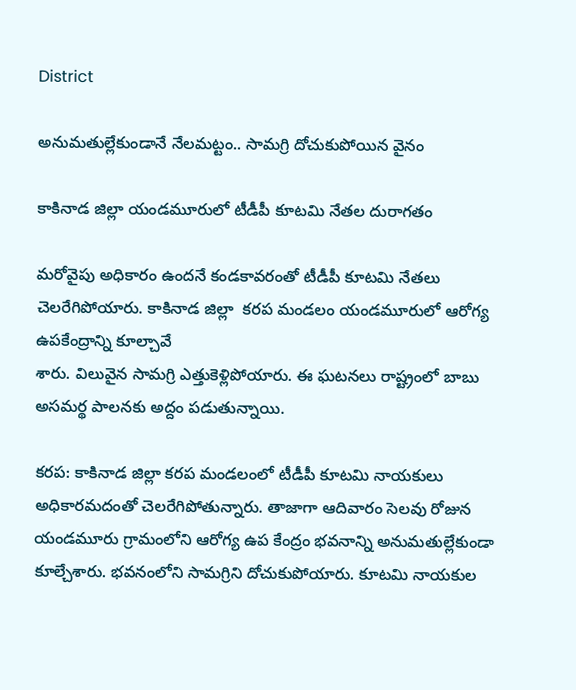District

అనుమతుల్లేకుండానే నేలమట్టం.. సామగ్రి దోచుకుపోయిన వైనం

కాకినాడ జిల్లా యండమూరులో టీడీపీ కూటమి నేతల దురాగతం

మరోవైపు అధికారం ఉందనే కండకావరంతో టీడీపీ కూటమి నేతలు చెలరేగిపోయారు. కాకినాడ జిల్లా  కరప మండలం యండమూరులో ఆరోగ్య ఉపకేంద్రాన్ని కూల్చావే
శారు. విలువైన సామగ్రి ఎత్తుకెళ్లిపోయారు. ఈ ఘటనలు రాష్ట్రంలో బాబు అసమర్థ పాలనకు అద్దం పడుతున్నాయి.

కరప: కాకినాడ జిల్లా కరప మండలంలో టీడీపీ కూటమి నాయకులు అధికారమదంతో చెలరేగిపోతున్నారు. తాజాగా ఆదివారం సెలవు రోజున యండమూరు గ్రామంలోని ఆరోగ్య ఉప కేంద్రం భవనాన్ని అనుమతుల్లేకుండా కూల్చేశారు. భవనంలోని సామగ్రిని దోచుకుపోయారు. కూటమి నాయకుల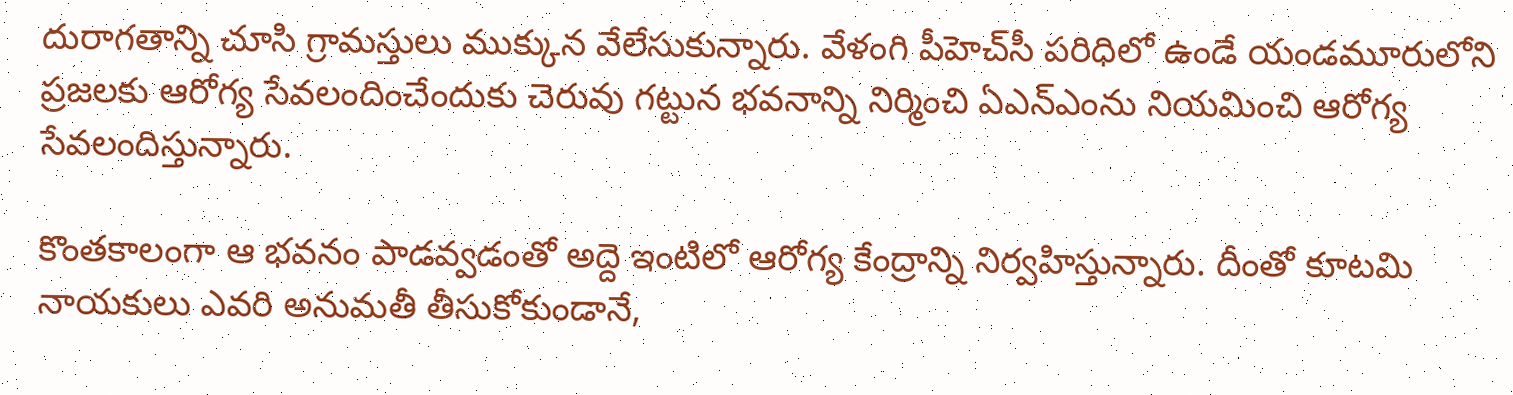దురాగతాన్ని చూసి గ్రామస్తులు ముక్కున వేలేసుకున్నారు. వేళంగి పీహెచ్‌సీ పరిధిలో ఉండే యండమూరులోని ప్రజలకు ఆరోగ్య సేవలందించేందుకు చెరువు గట్టున భవనాన్ని నిర్మించి ఏఎన్‌ఎంను నియమించి ఆరోగ్య సేవలందిస్తున్నారు.

కొంతకాలంగా ఆ భవనం పాడవ్వడంతో అద్దె ఇంటిలో ఆరోగ్య కేంద్రాన్ని నిర్వహిస్తున్నారు. దీంతో కూటమి నాయకులు ఎవరి అనుమతీ తీసుకోకుండానే,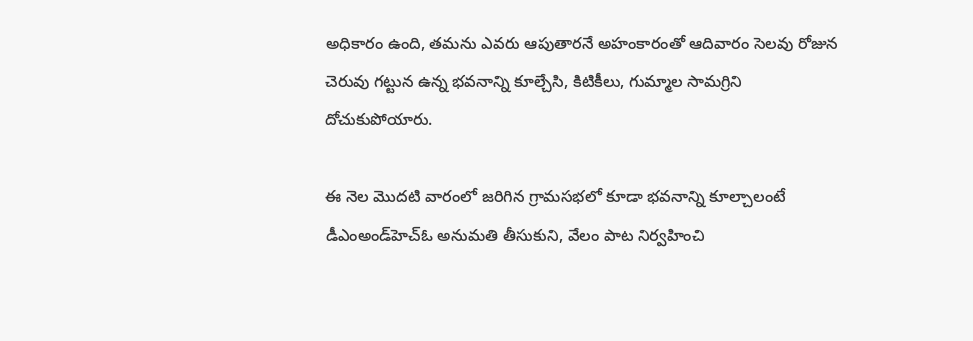అధికారం ఉంది, తమను ఎవరు ఆపుతారనే అహంకారంతో ఆదివారం సెలవు రోజున చెరువు గట్టున ఉన్న భవనాన్ని కూల్చేసి, కిటికీలు, గుమ్మాల సామగ్రిని దోచుకుపోయారు.

ఈ నెల మొదటి వారంలో జరిగిన గ్రామసభలో కూడా భవనాన్ని కూల్చాలంటే డీఎంఅండ్‌హెచ్‌ఓ అనుమతి తీసుకుని, వేలం పాట నిర్వహించి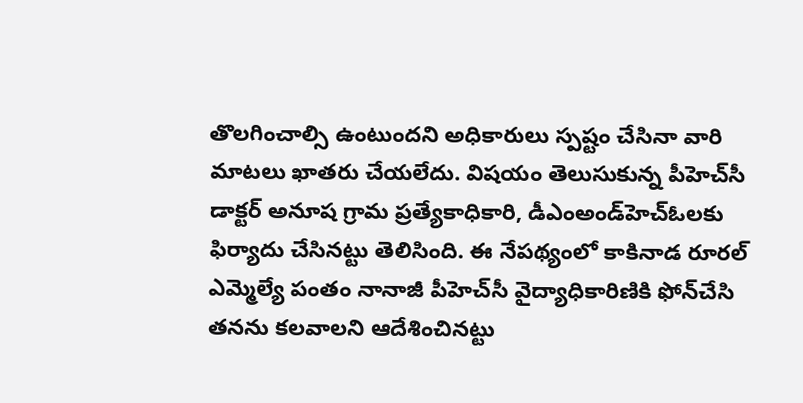తొలగించాల్సి ఉంటుందని అధికారులు స్పష్టం చేసినా వారి మాటలు ఖాతరు చేయలేదు. విషయం తెలుసుకున్న పీహెచ్‌సీ డాక్టర్‌ అనూష గ్రామ ప్రత్యేకాధికారి, డీఎంఅండ్‌హెచ్‌ఓలకు ఫిర్యాదు చేసినట్టు తెలిసింది. ఈ నేపథ్యంలో కాకినాడ రూరల్‌ ఎమ్మెల్యే పంతం నానాజీ పీహెచ్‌సీ వైద్యాధికారిణికి ఫోన్‌చేసి తనను కలవాలని ఆదేశించినట్టు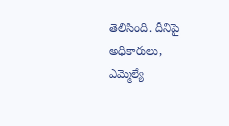తెలిసింది. దీనిపై అధికారులు, ఎమ్మెల్యే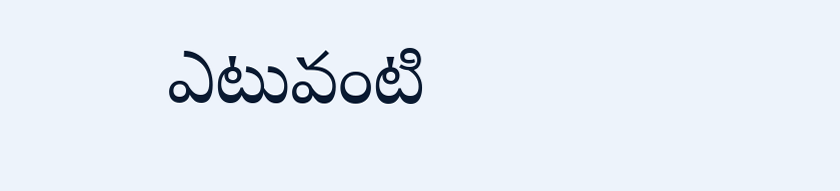ఎటువంటి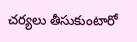చర్యలు తీసుకుంటారో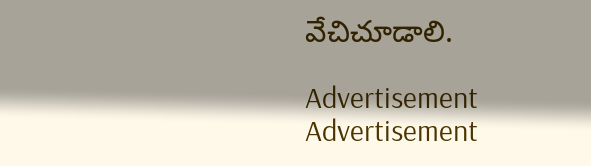వేచిచూడాలి.

Advertisement
Advertisement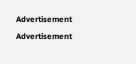Advertisement
Advertisement